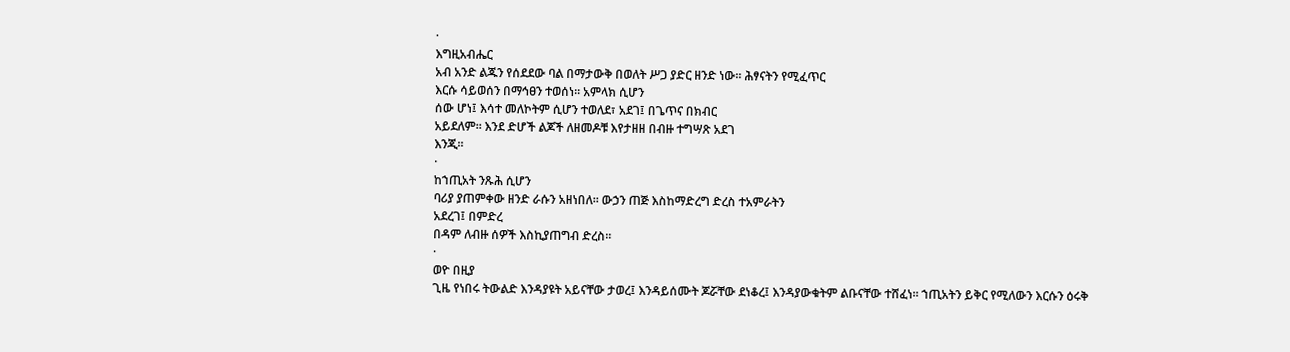·
እግዚአብሔር
አብ አንድ ልጁን የሰደደው ባል በማታውቅ በወለት ሥጋ ያድር ዘንድ ነው፡፡ ሕፃናትን የሚፈጥር
እርሱ ሳይወሰን በማኅፀን ተወሰነ፡፡ አምላክ ሲሆን
ሰው ሆነ፤ እሳተ መለኮትም ሲሆን ተወለደ፣ አደገ፤ በጌጥና በክብር
አይደለም፡፡ እንደ ድሆች ልጆች ለዘመዶቹ እየታዘዘ በብዙ ተግሣጽ አደገ
እንጂ፡፡
·
ከኀጢአት ንጹሕ ሲሆን
ባሪያ ያጠምቀው ዘንድ ራሱን አዘነበለ፡፡ ውኃን ጠጅ እስከማድረግ ድረስ ተአምራትን
አደረገ፤ በምድረ
በዳም ለብዙ ሰዎች እስኪያጠግብ ድረስ፡፡
·
ወዮ በዚያ
ጊዜ የነበሩ ትውልድ እንዳያዩት አይናቸው ታወረ፤ እንዳይሰሙት ጆሯቸው ደነቆረ፤ እንዳያውቁትም ልቡናቸው ተሸፈነ፡፡ ኀጢአትን ይቅር የሚለውን እርሱን ዕሩቅ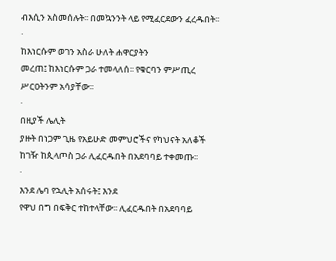ብእሲን አስመሰሉት፡፡ በመኳንንት ላይ የሚፈርደውን ፈረዱበት፡፡
·
ከእነርሱም ወገን አስራ ሁለት ሐዋርያትን
መረጠ፤ ከእነርሱም ጋራ ተመላለሰ፡፡ የቁርባን ምሥጢረ ሥርዐትንም አሳያቸው፡፡
·
በዚያች ሌሊት
ያዙት በነጋም ጊዜ የአይሁድ መምህሮችና የካህናት አለቆች ከገዥ ከጲላጦስ ጋራ ሊፈርዱበት በአደባባይ ተቀመጡ፡፡
·
እንደ ሌባ የኋሊት አሰሩት፤ እንደ
የዋህ በግ በፍቅር ተከተላቸው፡፡ ሊፈርዱበት በአደባባይ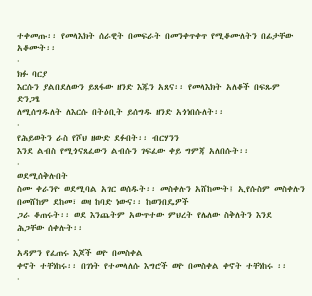ተቀመጡ፡፡ የመላእክት ሰራዊት በመፍራት በመንቀጥቀጥ የሚቆሙለትን በፊታቸው አቆሙት፡፡
·
ክፉ ባርያ
እርሱን ያልበደለውን ይጸፋው ዘንድ እጁን አጸና፡፡ የመላእክት አለቆች በፍጹም ድንጋፄ
ለሚሰግዱለት ለእርሱ በትዕቢት ይሰግዱ ዘንድ አጎነበሱለት፡፡
·
የሕይወትን ራስ የሾህ ዘውድ ደፉበት፡፡ ብርሃንን
እንደ ልብስ የሚጎናጸፈውን ልብሱን ገፍፈው ቀይ ግምጃ አለበሱት፡፡
·
ወደሚሰቅሉበት
ስሙ ቀራንዮ ወደሚባል አገር ወሰዱት፡፡ መስቀሉን አሸከሙት፤ ኢየሱስም መስቀሉን በመሸከም ደከመ፣ ወዛ ከባድ ነውና፡፡ ከወንበዴዎች
ጋራ ቆጠሩት፡፡ ወደ እንጨትም አውጥተው ምህረት የሌለው ስቅለትን እንደ
ሕጋቸው ሰቀሉት፡፡
·
አዳምን የፈጠሩ እጆች ወዮ በመስቀል
ቀኖት ተቸነከሩ፡፡ በገነት የተመላለሱ እግሮች ወዮ በመስቀል ቀኖት ተቸነከሩ ፡፡
·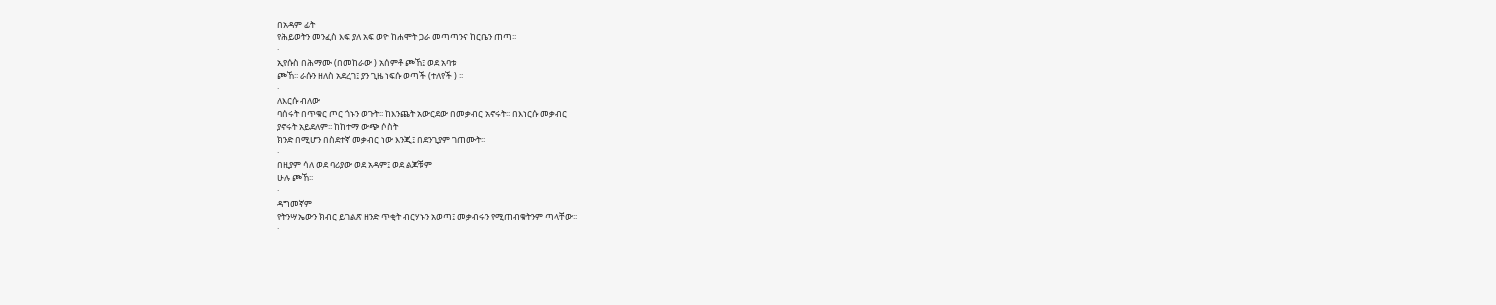በአዳም ፊት
የሕይወትን መንፈስ እፍ ያለ አፍ ወዮ ከሐሞት ጋራ መጣጣንና ከርቤን ጠጣ፡፡
·
ኢየሱስ በሕማሙ (በመከራው ) አሰምቶ ጮኸ፤ ወደ አባቱ
ጮኸ፡፡ ራሱን ዘለስ አደረገ፤ ያን ጊዜ ነፍሱ ወጣች (ተለየች ) ፡፡
·
ለእርሱ ብለው
ባሰሩት በጥቁር ጦር ጎኑን ወጉት፡፡ ከእንጨት አውርደው በመቃብር አኖሩት፡፡ በእነርሱ መቃብር
ያኖሩት አይደለም፡፡ ከከተማ ውጭ ሶስት
ክንድ በሚሆን በስደተኛ መቃብር ነው እንጂ፤ በደንጊያም ገጠሙት፡፡
·
በዚያም ሳለ ወደ ባሪያው ወደ አዳም፤ ወደ ልጆቹም
ሁሉ ጮኸ፡፡
·
ዳግመኛም
የትንሣኤውን ክብር ይገልጽ ዘንድ ጥቂት ብርሃኑን አወጣ፤ መቃብሩን የሚጠብቁትንም ጣላቸው፡፡
·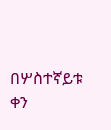በሦስተኛይቱ ቀን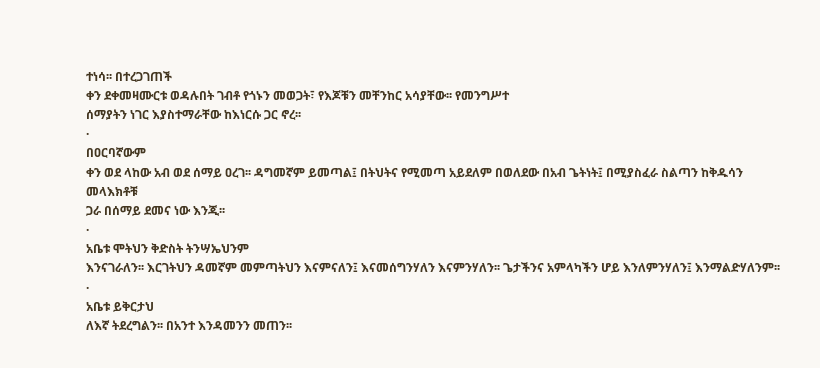ተነሳ፡፡ በተረጋገጠች
ቀን ደቀመዛሙርቱ ወዳሉበት ገብቶ የጎኑን መወጋት፣ የእጆቹን መቸንከር አሳያቸው፡፡ የመንግሥተ
ሰማያትን ነገር እያስተማራቸው ከእነርሱ ጋር ኖረ፡፡
·
በዐርባኛውም
ቀን ወደ ላከው አብ ወደ ሰማይ ዐረገ፡፡ ዳግመኛም ይመጣል፤ በትህትና የሚመጣ አይደለም በወለደው በአብ ጌትነት፤ በሚያስፈራ ስልጣን ከቅዱሳን መላእክቶቹ
ጋራ በሰማይ ደመና ነው እንጂ፡፡
·
አቤቱ ሞትህን ቅድስት ትንሣኤህንም
እንናገራለን፡፡ እርገትህን ዳመኛም መምጣትህን እናምናለን፤ እናመሰግንሃለን እናምንሃለን፡፡ ጌታችንና አምላካችን ሆይ እንለምንሃለን፤ እንማልድሃለንም፡፡
·
አቤቱ ይቅርታህ
ለእኛ ትደረግልን፡፡ በአንተ እንዳመንን መጠን፡፡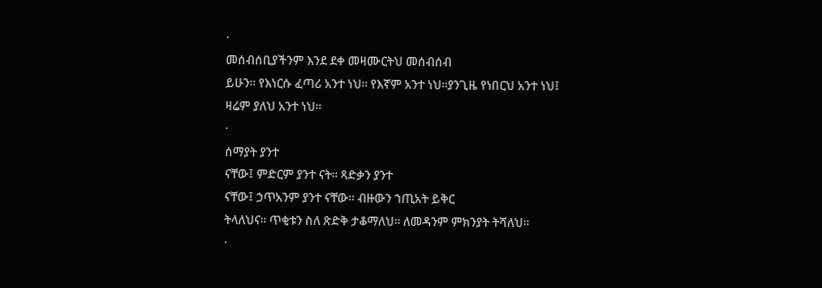·
መሰብሰቢያችንም እንደ ደቀ መዛሙርትህ መሰብሰብ
ይሁን፡፡ የእነርሱ ፈጣሪ አንተ ነህ፡፡ የእኛም አንተ ነህ፡፡ያንጊዜ የነበርህ አንተ ነህ፤ ዛሬም ያለህ አንተ ነህ፡፡
·
ሰማያት ያንተ
ናቸው፤ ምድርም ያንተ ናት፡፡ ጻድቃን ያንተ
ናቸው፤ ኃጥአንም ያንተ ናቸው፡፡ ብዙውን ኀጢአት ይቅር
ትላለህና፡፡ ጥቂቱን ስለ ጽድቅ ታቆማለህ፡፡ ለመዳንም ምክንያት ትሻለህ፡፡
·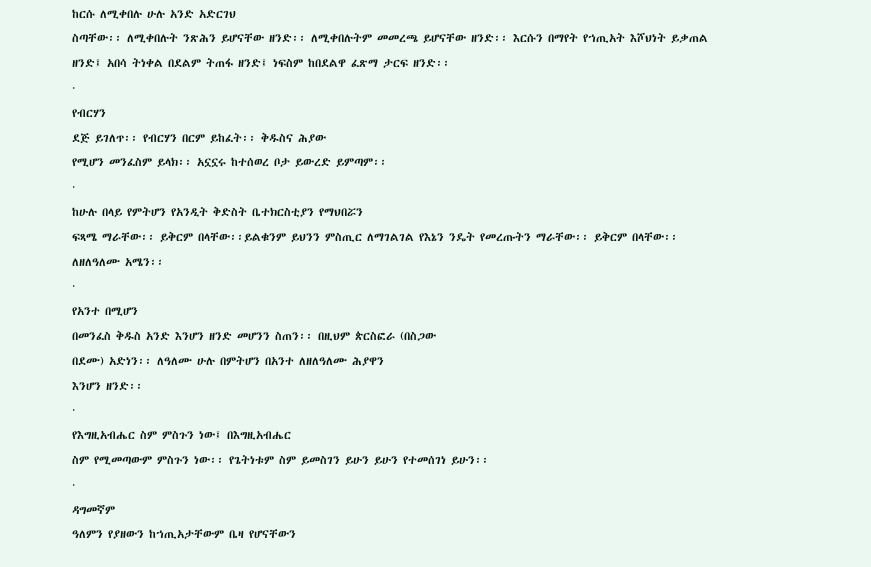ከርሱ ለሚቀበሉ ሁሉ አንድ አድርገህ
ስጣቸው፡፡ ለሚቀበሉት ንጽሕን ይሆናቸው ዘንድ፡፡ ለሚቀበሉትም መመረጫ ይሆናቸው ዘንድ፡፡ እርሱን በማየት የኀጢአት እሾህነት ይቃጠል ዘንድ፤ አበሳ ትነቀል በደልም ትጠፋ ዘንድ፤ ነፍስም ከበደልዋ ፈጽማ ታርፍ ዘንድ፡፡
·
የብርሃን
ደጅ ይገለጥ፡፡ የብርሃን በርም ይከፈት፡፡ ቅዱስና ሕያው
የሚሆን መንፈስም ይላክ፡፡ አኗኗሩ ከተሰወረ ቦታ ይውረድ ይምጣም፡፡
·
ከሁሉ በላይ የምትሆን የአንዲት ቅድስት ቤተክርስቲያን የማህበሯን
ፍጻሜ ማራቸው፡፡ ይቅርም በላቸው፡፡ይልቁንም ይህንን ምስጢር ለማገልገል የእኔን ንዴት የመረጡትን ማራቸው፡፡ ይቅርም በላቸው፡፡ ለዘለዓለሙ አሜን፡፡
·
የአንተ በሚሆን
በመንፈስ ቅዱስ አንድ እንሆን ዘንድ መሆንን ስጠን፡፡ በዚህም ጵርስፎራ (በስጋው
በደሙ) አድነን፡፡ ለዓለሙ ሁሉ በምትሆን በአንተ ለዘለዓለሙ ሕያዋን
እንሆን ዘንድ፡፡
·
የእግዚአብሔር ስም ምስጉን ነው፤ በእግዚአብሔር
ስም የሚመጣውም ምስጉን ነው፡፡ የጌትነቱም ስም ይመስገን ይሁን ይሁን የተመሰገነ ይሁን፡፡
·
ዳግመኛም
ዓለምን የያዘውን ከኀጢአታቸውም ቤዛ የሆናቸውን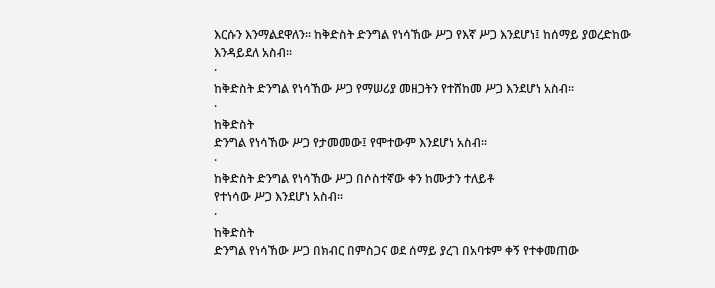እርሱን እንማልደዋለን፡፡ ከቅድስት ድንግል የነሳኸው ሥጋ የእኛ ሥጋ እንደሆነ፤ ከሰማይ ያወረድከው እንዳይደለ አስብ፡፡
·
ከቅድስት ድንግል የነሳኸው ሥጋ የማሠሪያ መዘጋትን የተሸከመ ሥጋ እንደሆነ አስብ፡፡
·
ከቅድስት
ድንግል የነሳኸው ሥጋ የታመመው፤ የሞተውም እንደሆነ አስብ፡፡
·
ከቅድስት ድንግል የነሳኸው ሥጋ በሶስተኛው ቀን ከሙታን ተለይቶ
የተነሳው ሥጋ እንደሆነ አስብ፡፡
·
ከቅድስት
ድንግል የነሳኸው ሥጋ በክብር በምስጋና ወደ ሰማይ ያረገ በአባቱም ቀኝ የተቀመጠው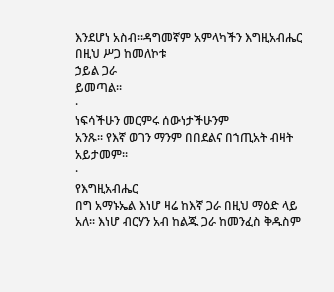እንደሆነ አስብ፡፡ዳግመኛም አምላካችን እግዚአብሔር በዚህ ሥጋ ከመለኮቱ
ኃይል ጋራ
ይመጣል፡፡
·
ነፍሳችሁን መርምሩ ሰውነታችሁንም
አንጹ፡፡ የእኛ ወገን ማንም በበደልና በኀጢአት ብዛት አይታመም፡፡
·
የእግዚአብሔር
በግ አማኑኤል እነሆ ዛሬ ከእኛ ጋራ በዚህ ማዕድ ላይ
አለ፡፡ እነሆ ብርሃን አብ ከልጁ ጋራ ከመንፈስ ቅዱስም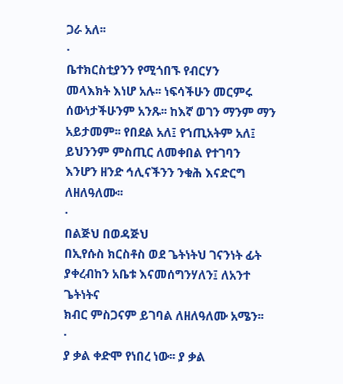ጋራ አለ፡፡
·
ቤተክርስቲያንን የሚጎበኙ የብርሃን
መላእክት እነሆ አሉ፡፡ ነፍሳችሁን መርምሩ ሰውነታችሁንም አንጹ፡፡ ከእኛ ወገን ማንም ማን አይታመም፡፡ የበደል አለ፤ የኀጢአትም አለ፤ ይህንንም ምስጢር ለመቀበል የተገባን
እንሆን ዘንድ ኅሊናችንን ንቁሕ እናድርግ ለዘለዓለሙ፡፡
·
በልጅህ በወዳጅህ
በኢየሱስ ክርስቶስ ወደ ጌትነትህ ገናንነት ፊት ያቀረብከን አቤቱ እናመሰግንሃለን፤ ለአንተ ጌትነትና
ክብር ምስጋናም ይገባል ለዘለዓለሙ አሜን፡፡
·
ያ ቃል ቀድሞ የነበረ ነው፡፡ ያ ቃል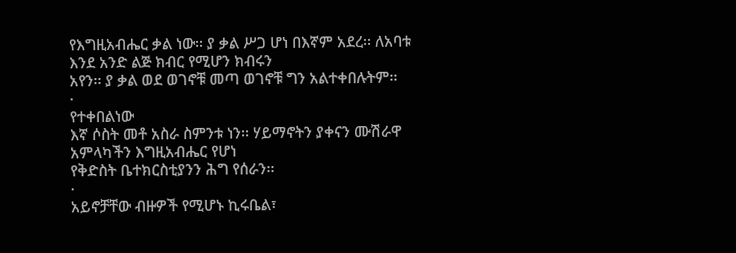የእግዚአብሔር ቃል ነው፡፡ ያ ቃል ሥጋ ሆነ በእኛም አደረ፡፡ ለአባቱ እንደ አንድ ልጅ ክብር የሚሆን ክብሩን
አየን፡፡ ያ ቃል ወደ ወገኖቹ መጣ ወገኖቹ ግን አልተቀበሉትም፡፡
·
የተቀበልነው
እኛ ሶስት መቶ አስራ ስምንቱ ነን፡፡ ሃይማኖትን ያቀናን ሙሽራዋ አምላካችን እግዚአብሔር የሆነ
የቅድስት ቤተክርስቲያንን ሕግ የሰራን፡፡
·
አይኖቻቸው ብዙዎች የሚሆኑ ኪሩቤል፣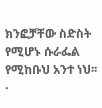ክንፎቻቸው ስድስት የሚሆኑ ሱራፌል
የሚከቡህ አንተ ነህ፡፡
·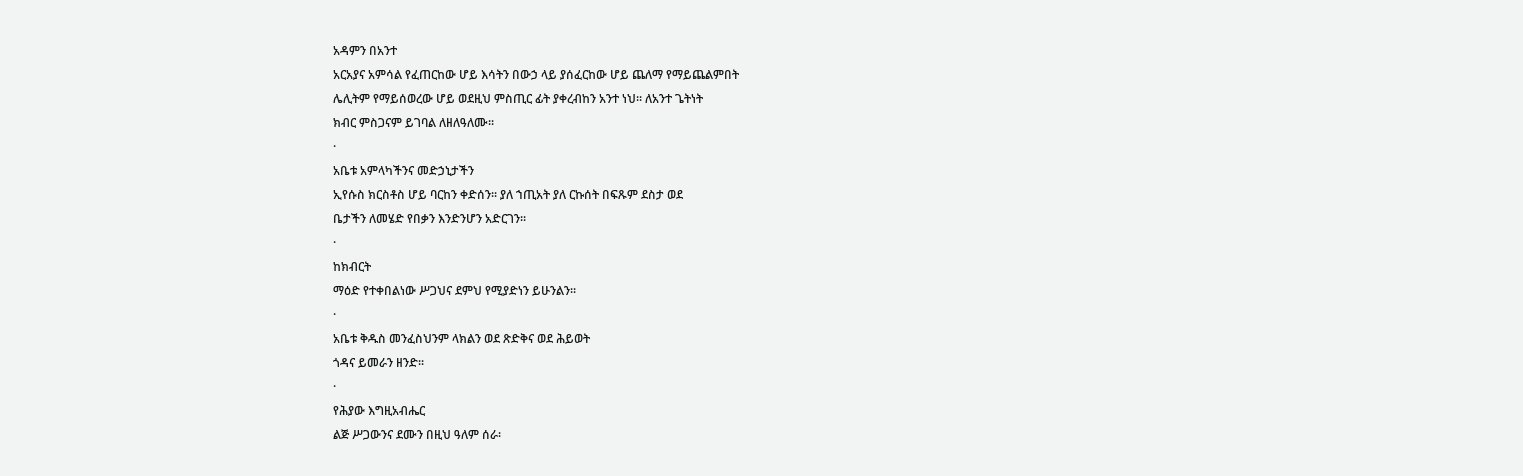አዳምን በአንተ
አርአያና አምሳል የፈጠርከው ሆይ እሳትን በውኃ ላይ ያሰፈርከው ሆይ ጨለማ የማይጨልምበት
ሌሊትም የማይሰወረው ሆይ ወደዚህ ምስጢር ፊት ያቀረብከን አንተ ነህ፡፡ ለአንተ ጌትነት
ክብር ምስጋናም ይገባል ለዘለዓለሙ፡፡
·
አቤቱ አምላካችንና መድኃኒታችን
ኢየሱስ ክርስቶስ ሆይ ባርከን ቀድሰን፡፡ ያለ ኀጢአት ያለ ርኩሰት በፍጹም ደስታ ወደ
ቤታችን ለመሄድ የበቃን እንድንሆን አድርገን፡፡
·
ከክብርት
ማዕድ የተቀበልነው ሥጋህና ደምህ የሚያድነን ይሁንልን፡፡
·
አቤቱ ቅዱስ መንፈስህንም ላክልን ወደ ጽድቅና ወደ ሕይወት
ጎዳና ይመራን ዘንድ፡፡
·
የሕያው እግዚአብሔር
ልጅ ሥጋውንና ደሙን በዚህ ዓለም ሰራ፡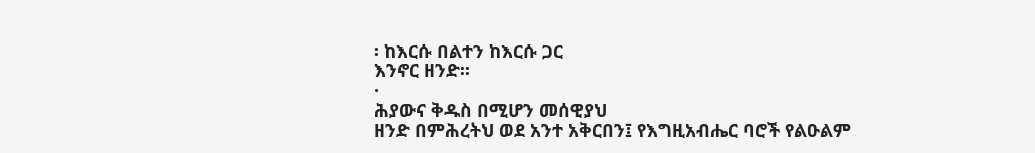፡ ከእርሱ በልተን ከእርሱ ጋር
እንኖር ዘንድ፡፡
·
ሕያውና ቅዱስ በሚሆን መሰዊያህ
ዘንድ በምሕረትህ ወደ አንተ አቅርበን፤ የእግዚአብሔር ባሮች የልዑልም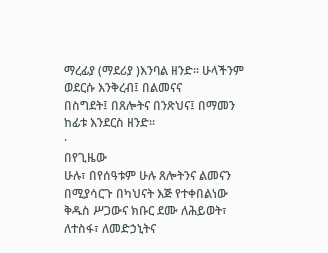ማረፊያ (ማደሪያ )እንባል ዘንድ፡፡ ሁላችንም ወደርሱ እንቅረብ፤ በልመናና
በስግደት፤ በጸሎትና በንጽህና፤ በማመን ከፊቱ እንደርስ ዘንድ፡፡
·
በየጊዜው
ሁሉ፣ በየሰዓቱም ሁሉ ጸሎትንና ልመናን በሚያሳርጉ በካህናት እጅ የተቀበልነው
ቅዱስ ሥጋውና ክቡር ደሙ ለሕይወት፣ ለተስፋ፣ ለመድኃኒትና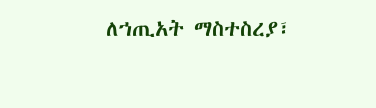ለኀጢአት ማስተስረያ፣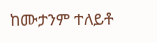ከሙታንም ተለይቶ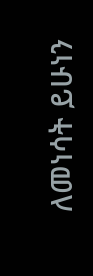ለመነሳት ይሁነን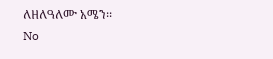ለዘለዓለሙ አሜን፡፡
No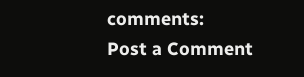comments:
Post a Comment